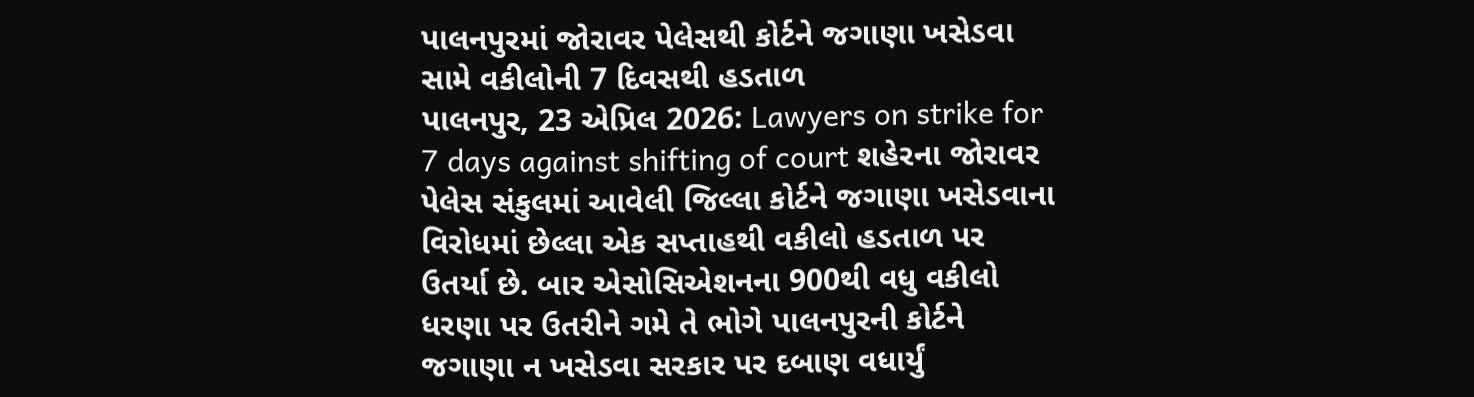પાલનપુરમાં જોરાવર પેલેસથી કોર્ટને જગાણા ખસેડવા સામે વકીલોની 7 દિવસથી હડતાળ
પાલનપુર, 23 એપ્રિલ 2026: Lawyers on strike for 7 days against shifting of court શહેરના જોરાવર પેલેસ સંકુલમાં આવેલી જિલ્લા કોર્ટને જગાણા ખસેડવાના વિરોધમાં છેલ્લા એક સપ્તાહથી વકીલો હડતાળ પર ઉતર્યા છે. બાર એસોસિએશનના 900થી વધુ વકીલો ધરણા પર ઉતરીને ગમે તે ભોગે પાલનપુરની કોર્ટને જગાણા ન ખસેડવા સરકાર પર દબાણ વધાર્યું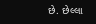છે. છેલ્લા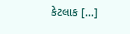કેટલાક […]